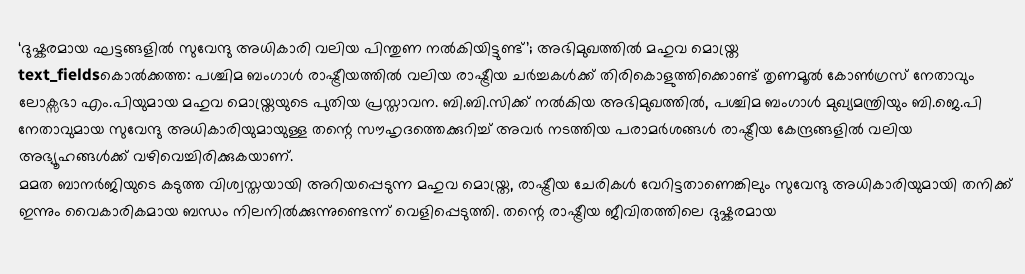‘ദുഷ്കരമായ ഘട്ടങ്ങളിൽ സുവേന്ദു അധികാരി വലിയ പിന്തുണ നൽകിയിട്ടുണ്ട്’; അഭിമുഖത്തിൽ മഹുവ മൊയ്ത്ര
text_fieldsകൊൽക്കത്ത: പശ്ചിമ ബംഗാൾ രാഷ്ട്രീയത്തിൽ വലിയ രാഷ്ട്രീയ ചർച്ചകൾക്ക് തിരികൊളുത്തിക്കൊണ്ട് തൃണമൂൽ കോൺഗ്രസ് നേതാവും ലോക്സഭാ എം.പിയുമായ മഹുവ മൊയ്ത്രയുടെ പുതിയ പ്രസ്താവന. ബി.ബി.സിക്ക് നൽകിയ അഭിമുഖത്തിൽ, പശ്ചിമ ബംഗാൾ മുഖ്യമന്ത്രിയും ബി.ജെ.പി നേതാവുമായ സുവേന്ദു അധികാരിയുമായുള്ള തന്റെ സൗഹൃദത്തെക്കുറിച്ച് അവർ നടത്തിയ പരാമർശങ്ങൾ രാഷ്ട്രീയ കേന്ദ്രങ്ങളിൽ വലിയ അഭ്യൂഹങ്ങൾക്ക് വഴിവെച്ചിരിക്കുകയാണ്.
മമത ബാനർജിയുടെ കടുത്ത വിശ്വസ്തയായി അറിയപ്പെടുന്ന മഹുവ മൊയ്ത്ര, രാഷ്ട്രീയ ചേരികൾ വേറിട്ടതാണെങ്കിലും സുവേന്ദു അധികാരിയുമായി തനിക്ക് ഇന്നും വൈകാരികമായ ബന്ധം നിലനിൽക്കുന്നുണ്ടെന്ന് വെളിപ്പെടുത്തി. തന്റെ രാഷ്ട്രീയ ജീവിതത്തിലെ ദുഷ്കരമായ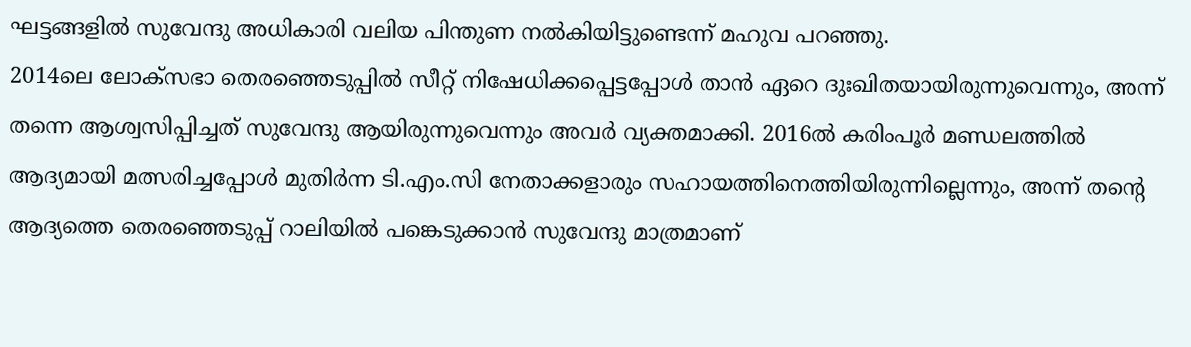ഘട്ടങ്ങളിൽ സുവേന്ദു അധികാരി വലിയ പിന്തുണ നൽകിയിട്ടുണ്ടെന്ന് മഹുവ പറഞ്ഞു.
2014ലെ ലോക്സഭാ തെരഞ്ഞെടുപ്പിൽ സീറ്റ് നിഷേധിക്കപ്പെട്ടപ്പോൾ താൻ ഏറെ ദുഃഖിതയായിരുന്നുവെന്നും, അന്ന് തന്നെ ആശ്വസിപ്പിച്ചത് സുവേന്ദു ആയിരുന്നുവെന്നും അവർ വ്യക്തമാക്കി. 2016ൽ കരിംപൂർ മണ്ഡലത്തിൽ ആദ്യമായി മത്സരിച്ചപ്പോൾ മുതിർന്ന ടി.എം.സി നേതാക്കളാരും സഹായത്തിനെത്തിയിരുന്നില്ലെന്നും, അന്ന് തന്റെ ആദ്യത്തെ തെരഞ്ഞെടുപ്പ് റാലിയിൽ പങ്കെടുക്കാൻ സുവേന്ദു മാത്രമാണ്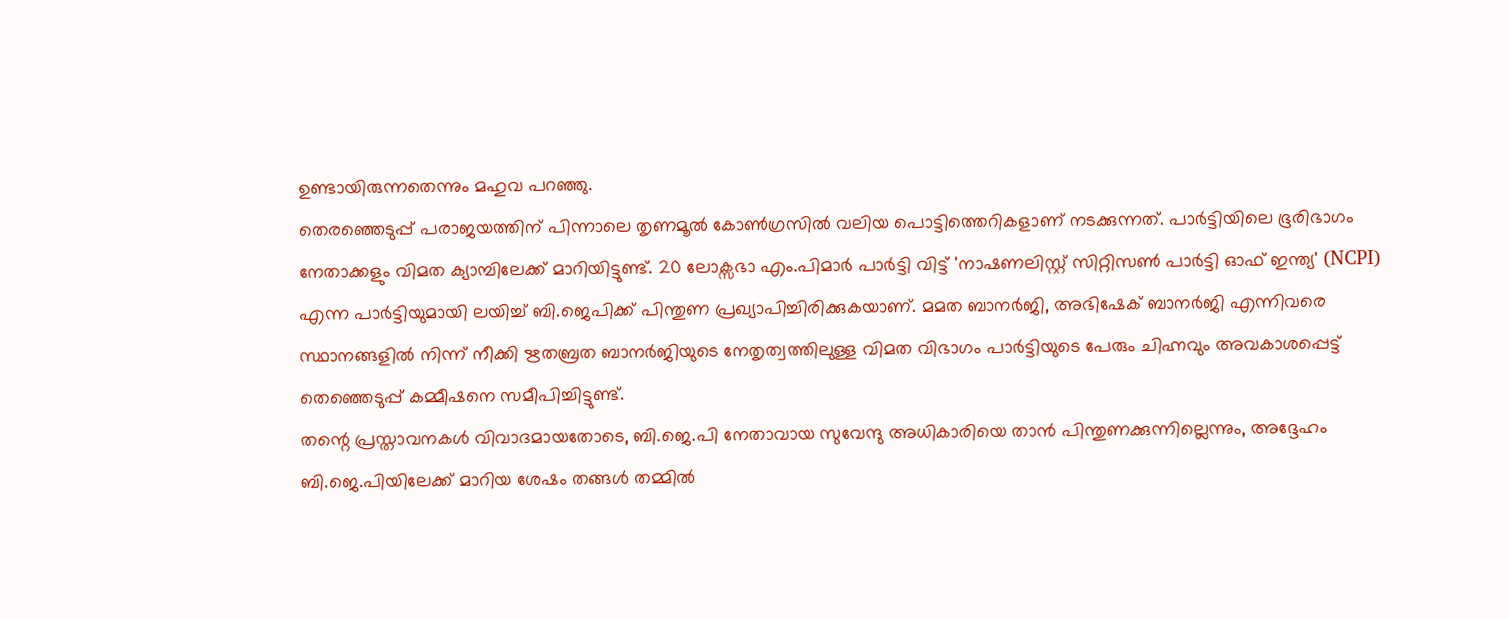ഉണ്ടായിരുന്നതെന്നും മഹുവ പറഞ്ഞു.
തെരഞ്ഞെടുപ്പ് പരാജയത്തിന് പിന്നാലെ തൃണമൂൽ കോൺഗ്രസിൽ വലിയ പൊട്ടിത്തെറികളാണ് നടക്കുന്നത്. പാർട്ടിയിലെ ഭൂരിഭാഗം നേതാക്കളും വിമത ക്യാമ്പിലേക്ക് മാറിയിട്ടുണ്ട്. 20 ലോക്സഭാ എം.പിമാർ പാർട്ടി വിട്ട് 'നാഷണലിസ്റ്റ് സിറ്റിസൺ പാർട്ടി ഓഫ് ഇന്ത്യ' (NCPI) എന്ന പാർട്ടിയുമായി ലയിച്ച് ബി.ജെപിക്ക് പിന്തുണ പ്രഖ്യാപിച്ചിരിക്കുകയാണ്. മമത ബാനർജി, അഭിഷേക് ബാനർജി എന്നിവരെ സ്ഥാനങ്ങളിൽ നിന്ന് നീക്കി ഋതബ്രത ബാനർജിയുടെ നേതൃത്വത്തിലുള്ള വിമത വിഭാഗം പാർട്ടിയുടെ പേരും ചിഹ്നവും അവകാശപ്പെട്ട് തെഞ്ഞെടുപ്പ് കമ്മീഷനെ സമീപിച്ചിട്ടുണ്ട്.
തന്റെ പ്രസ്താവനകൾ വിവാദമായതോടെ, ബി.ജെ.പി നേതാവായ സുവേന്ദു അധികാരിയെ താൻ പിന്തുണക്കുന്നില്ലെന്നും, അദ്ദേഹം ബി.ജെ.പിയിലേക്ക് മാറിയ ശേഷം തങ്ങൾ തമ്മിൽ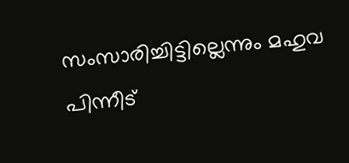സംസാരിച്ചിട്ടില്ലെന്നും മഹുവ പിന്നീട്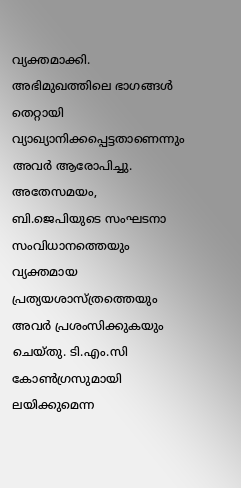വ്യക്തമാക്കി. അഭിമുഖത്തിലെ ഭാഗങ്ങൾ തെറ്റായി വ്യാഖ്യാനിക്കപ്പെട്ടതാണെന്നും അവർ ആരോപിച്ചു. അതേസമയം, ബി.ജെപിയുടെ സംഘടനാ സംവിധാനത്തെയും വ്യക്തമായ പ്രത്യയശാസ്ത്രത്തെയും അവർ പ്രശംസിക്കുകയും ചെയ്തു. ടി.എം.സി കോൺഗ്രസുമായി ലയിക്കുമെന്ന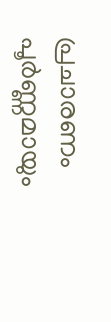പ്രചാരണം പൂർണ്ണമായും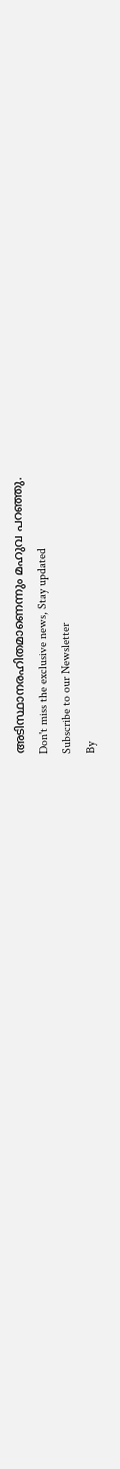അടിസ്ഥാനരഹിതമാണെന്നും മഹുവ പറഞ്ഞു.
Don't miss the exclusive news, Stay updated
Subscribe to our Newsletter
By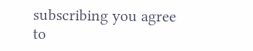subscribing you agree to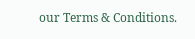our Terms & Conditions.